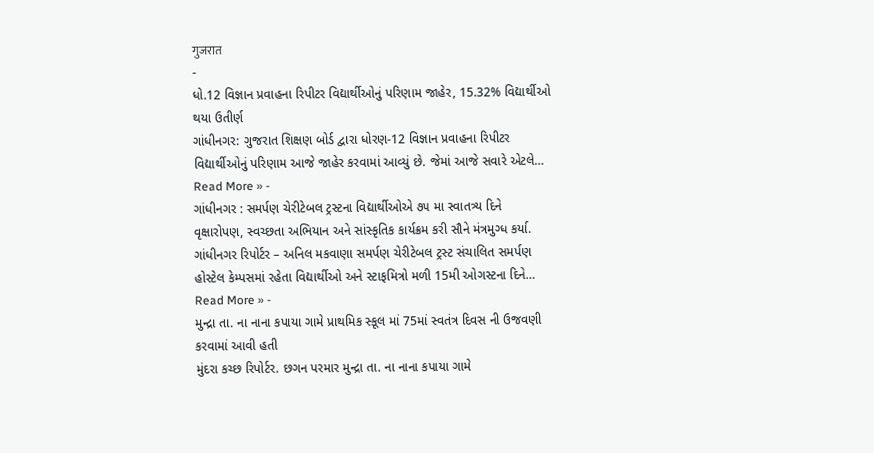गुजरात
-
ધો.12 વિજ્ઞાન પ્રવાહના રિપીટર વિદ્યાર્થીઓનું પરિણામ જાહેર, 15.32% વિદ્યાર્થીઓ થયા ઉતીર્ણ
ગાંધીનગર: ગુજરાત શિક્ષણ બોર્ડ દ્વારા ધોરણ-12 વિજ્ઞાન પ્રવાહના રિપીટર વિદ્યાર્થીઓનું પરિણામ આજે જાહેર કરવામાં આવ્યું છે. જેમાં આજે સવારે એટલે…
Read More » -
ગાંધીનગર : સમર્પણ ચેરીટેબલ ટ્રસ્ટના વિદ્યાર્થીઓએ ૭૫ મા સ્વાતત્ર્ય દિને વૃક્ષારોપણ, સ્વચ્છતા અભિયાન અને સાંસ્કૃતિક કાર્યક્રમ કરી સૌને મંત્રમુગ્ધ કર્યા.
ગાંધીનગર રિપોર્ટર – અનિલ મકવાણા સમર્પણ ચેરીટેબલ ટ્રસ્ટ સંચાલિત સમર્પણ હોસ્ટેલ કેમ્પસમાં રહેતા વિદ્યાર્થીઓ અને સ્ટાફમિત્રો મળી 15મી ઓગસ્ટના દિને…
Read More » -
મુન્દ્રા તા. ના નાના કપાયા ગામે પ્રાથમિક સ્કૂલ માં 75માં સ્વતંત્ર દિવસ ની ઉજવણી કરવામાં આવી હતી
મુંદરા કચ્છ રિપોર્ટર. છગન પરમાર મુન્દ્રા તા. ના નાના કપાયા ગામે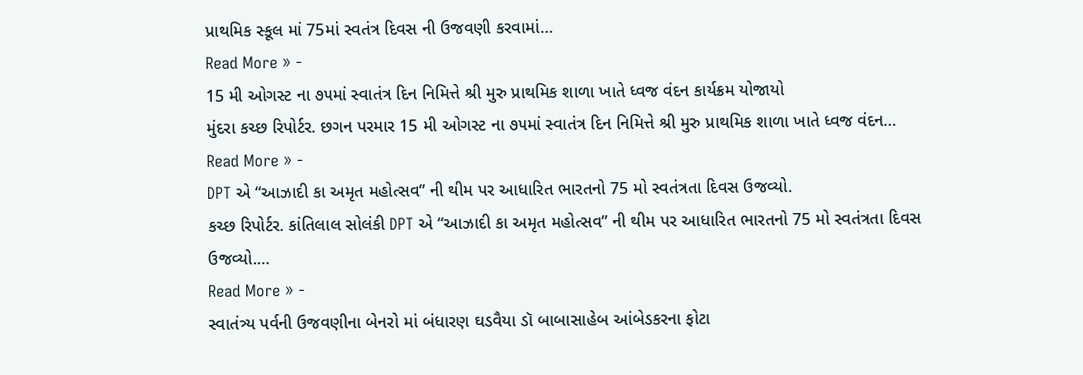પ્રાથમિક સ્કૂલ માં 75માં સ્વતંત્ર દિવસ ની ઉજવણી કરવામાં…
Read More » -
15 મી ઓગસ્ટ ના ૭૫માં સ્વાતંત્ર દિન નિમિત્તે શ્રી મુરુ પ્રાથમિક શાળા ખાતે ધ્વજ વંદન કાર્યક્રમ યોજાયો
મુંદરા કચ્છ રિપોર્ટર. છગન પરમાર 15 મી ઓગસ્ટ ના ૭૫માં સ્વાતંત્ર દિન નિમિત્તે શ્રી મુરુ પ્રાથમિક શાળા ખાતે ધ્વજ વંદન…
Read More » -
DPT એ “આઝાદી કા અમૃત મહોત્સવ” ની થીમ પર આધારિત ભારતનો 75 મો સ્વતંત્રતા દિવસ ઉજવ્યો.
કચ્છ રિપોર્ટર. કાંતિલાલ સોલંકી DPT એ “આઝાદી કા અમૃત મહોત્સવ” ની થીમ પર આધારિત ભારતનો 75 મો સ્વતંત્રતા દિવસ ઉજવ્યો.…
Read More » -
સ્વાતંત્ર્ય પર્વની ઉજવણીના બેનરો માં બંધારણ ઘડવૈયા ડૉ બાબાસાહેબ આંબેડકરના ફોટા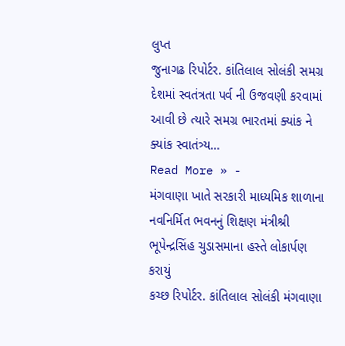લુપ્ત
જુનાગઢ રિપોર્ટર. કાંતિલાલ સોલંકી સમગ્ર દેશમાં સ્વતંત્રતા પર્વ ની ઉજવણી કરવામાં આવી છે ત્યારે સમગ્ર ભારતમાં ક્યાંક ને ક્યાંક સ્વાતંત્ર્ય…
Read More » -
મંગવાણા ખાતે સરકારી માધ્યમિક શાળાના નવનિર્મિત ભવનનું શિક્ષણ મંત્રીશ્રી ભૂપેન્દ્રસિંહ ચુડાસમાના હસ્તે લોકાર્પણ કરાયું
કચ્છ રિપોર્ટર. કાંતિલાલ સોલંકી મંગવાણા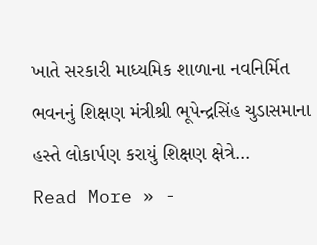ખાતે સરકારી માધ્યમિક શાળાના નવનિર્મિત ભવનનું શિક્ષણ મંત્રીશ્રી ભૂપેન્દ્રસિંહ ચુડાસમાના હસ્તે લોકાર્પણ કરાયું શિક્ષણ ક્ષેત્રે…
Read More » -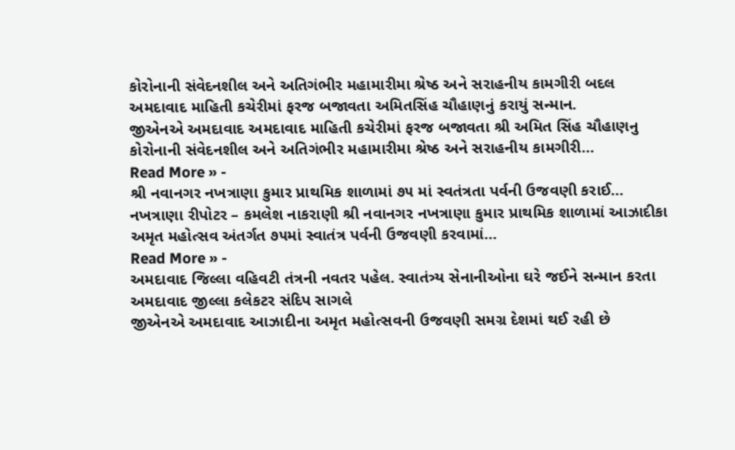કોરોનાની સંવેદનશીલ અને અતિગંભીર મહામારીમા શ્રેષ્ઠ અને સરાહનીય કામગીરી બદલ અમદાવાદ માહિતી કચેરીમાં ફરજ બજાવતા અમિતસિંહ ચૌહાણનું કરાયું સન્માન.
જીએનએ અમદાવાદ અમદાવાદ માહિતી કચેરીમાં ફરજ બજાવતા શ્રી અમિત સિંહ ચૌહાણનુ કોરોનાની સંવેદનશીલ અને અતિગંભીર મહામારીમા શ્રેષ્ઠ અને સરાહનીય કામગીરી…
Read More » -
શ્રી નવાનગર નખત્રાણા કુમાર પ્રાથમિક શાળામાં ૭૫ માં સ્વતંત્રતા પર્વની ઉજવણી કરાઈ…
નખત્રાણા રીપોટર – કમલેશ નાકરાણી શ્રી નવાનગર નખત્રાણા કુમાર પ્રાથમિક શાળામાં આઝાદીકા અમૃત મહોત્સવ અંતર્ગત ૭૫માં સ્વાતંત્ર પર્વની ઉજવણી કરવામાં…
Read More » -
અમદાવાદ જિલ્લા વહિવટી તંત્રની નવતર પહેલ. સ્વાતંત્ર્ય સેનાનીઓના ઘરે જઈને સન્માન કરતા અમદાવાદ જીલ્લા કલેકટર સંદિપ સાગલે
જીએનએ અમદાવાદ આઝાદીના અમૃત મહોત્સવની ઉજવણી સમગ્ર દેશમાં થઈ રહી છે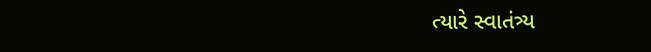ત્યારે સ્વાતંત્ર્ય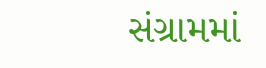સંગ્રામમાં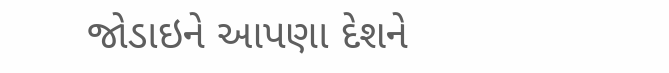જોડાઇને આપણા દેશને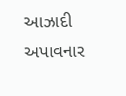આઝાદી અપાવનાર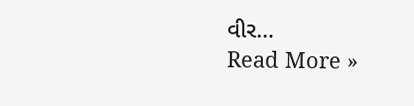વીર…
Read More »